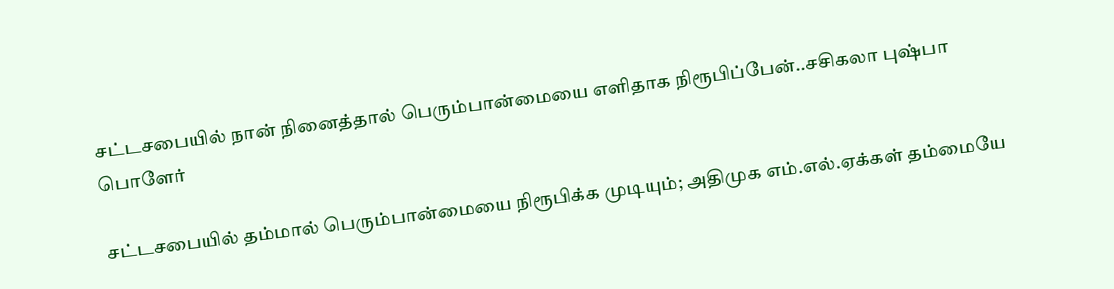சட்டசபையில் நான் நினைத்தால் பெரும்பான்மையை எளிதாக நிரூபிப்பேன்..சசிகலா புஷ்பா பொளேர்

சட்டசபையில் தம்மால் பெரும்பான்மையை நிரூபிக்க முடியும்; அதிமுக எம்.எல்.ஏக்கள் தம்மையே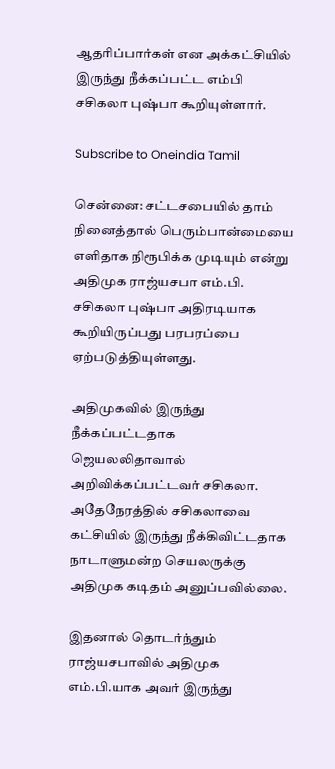ஆதரிப்பார்கள் என அக்கட்சியில் இருந்து நீக்கப்பட்ட எம்பி சசிகலா புஷ்பா கூறியுள்ளார்.

Subscribe to Oneindia Tamil

சென்னை: சட்டசபையில் தாம் நினைத்தால் பெரும்பான்மையை எளிதாக நிரூபிக்க முடியும் என்று அதிமுக ராஜ்யசபா எம்.பி. சசிகலா புஷ்பா அதிரடியாக கூறியிருப்பது பரபரப்பை ஏற்படுத்தியுள்ளது.

அதிமுகவில் இருந்து நீக்கப்பட்டதாக ஜெயலலிதாவால் அறிவிக்கப்பட்டவர் சசிகலா. அதேநேரத்தில் சசிகலாவை கட்சியில் இருந்து நீக்கிவிட்டதாக நாடாளுமன்ற செயலருக்கு அதிமுக கடிதம் அனுப்பவில்லை.

இதனால் தொடர்ந்தும் ராஜ்யசபாவில் அதிமுக எம்.பி.யாக அவர் இருந்து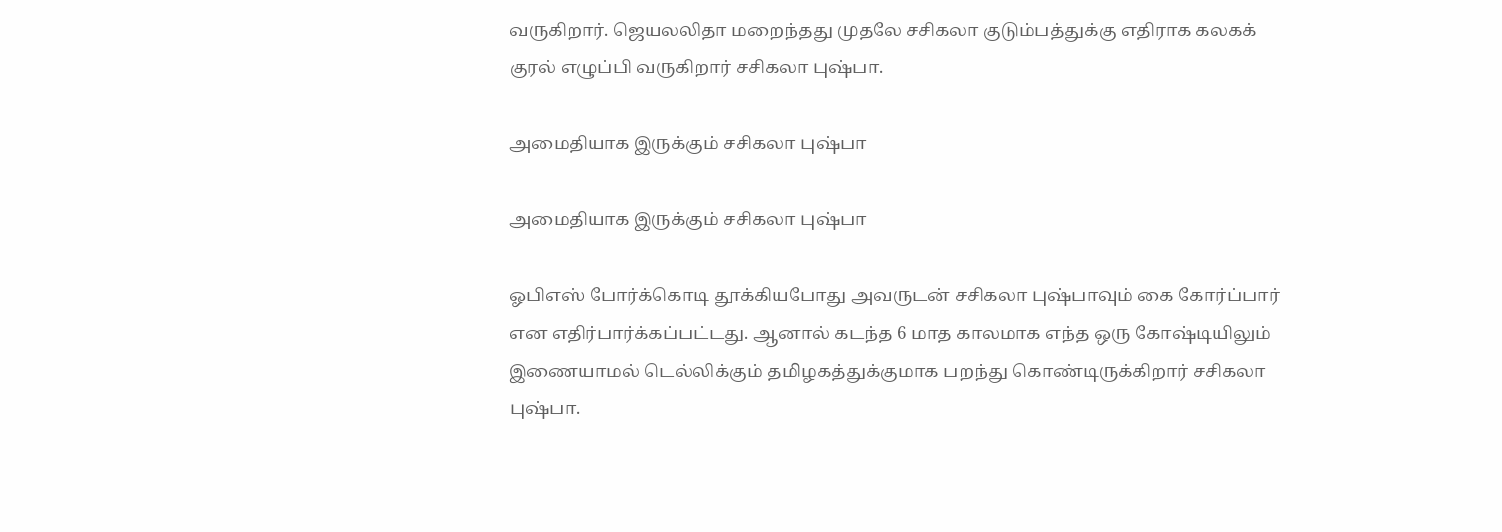வருகிறார். ஜெயலலிதா மறைந்தது முதலே சசிகலா குடும்பத்துக்கு எதிராக கலகக் குரல் எழுப்பி வருகிறார் சசிகலா புஷ்பா.

அமைதியாக இருக்கும் சசிகலா புஷ்பா

அமைதியாக இருக்கும் சசிகலா புஷ்பா

ஓபிஎஸ் போர்க்கொடி தூக்கியபோது அவருடன் சசிகலா புஷ்பாவும் கை கோர்ப்பார் என எதிர்பார்க்கப்பட்டது. ஆனால் கடந்த 6 மாத காலமாக எந்த ஒரு கோஷ்டியிலும் இணையாமல் டெல்லிக்கும் தமிழகத்துக்குமாக பறந்து கொண்டிருக்கிறார் சசிகலா புஷ்பா.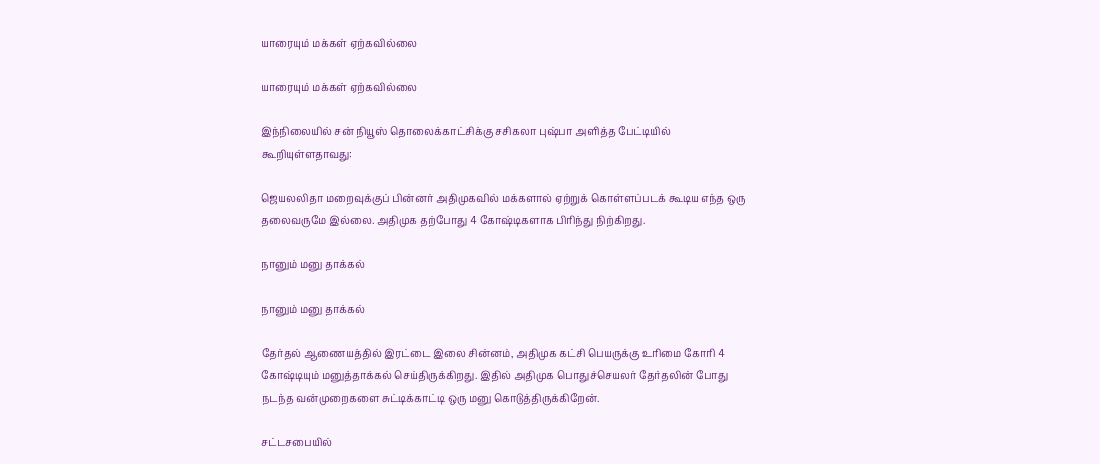யாரையும் மக்கள் ஏற்கவில்லை

யாரையும் மக்கள் ஏற்கவில்லை

இந்நிலையில் சன் நியூஸ் தொலைக்காட்சிக்கு சசிகலா புஷ்பா அளித்த பேட்டியில் கூறியுள்ளதாவது:

ஜெயலலிதா மறைவுக்குப் பின்னர் அதிமுகவில் மக்களால் ஏற்றுக் கொள்ளப்படக் கூடிய எந்த ஒரு தலைவருமே இல்லை. அதிமுக தற்போது 4 கோஷ்டிகளாக பிரிந்து நிற்கிறது.

நானும் மனு தாக்கல்

நானும் மனு தாக்கல்

தேர்தல் ஆணையத்தில் இரட்டை இலை சின்னம், அதிமுக கட்சி பெயருக்கு உரிமை கோரி 4 கோஷ்டியும் மனுத்தாக்கல் செய்திருக்கிறது. இதில் அதிமுக பொதுச்செயலர் தேர்தலின் போது நடந்த வன்முறைகளை சுட்டிக்காட்டி ஒரு மனு கொடுத்திருக்கிறேன்.

சட்டசபையில்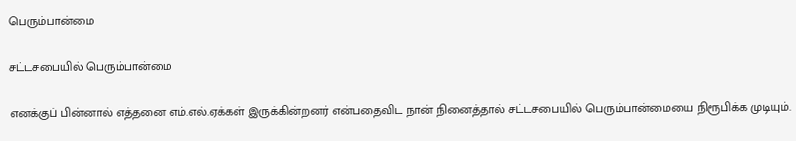பெரும்பான்மை

சட்டசபையில் பெரும்பான்மை

எனக்குப் பின்னால் எத்தனை எம்.எல்.ஏக்கள் இருக்கின்றனர் என்பதைவிட நான் நினைத்தால் சட்டசபையில் பெரும்பான்மையை நிரூபிக்க முடியும்.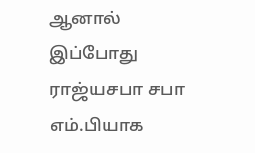ஆனால் இப்போது ராஜ்யசபா சபா எம்.பியாக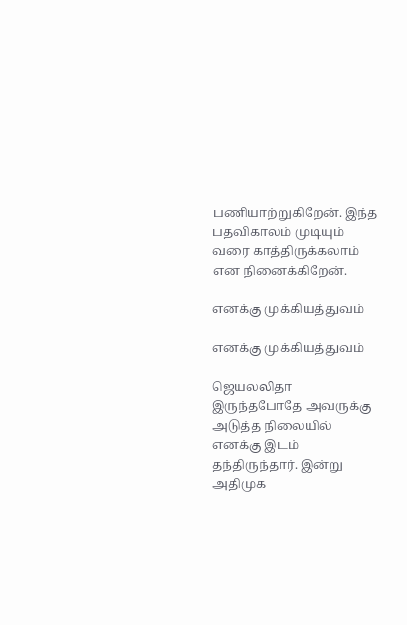பணியாற்றுகிறேன். இந்த பதவிகாலம் முடியும் வரை காத்திருக்கலாம் என நினைக்கிறேன்.

எனக்கு முக்கியத்துவம்

எனக்கு முக்கியத்துவம்

ஜெயலலிதா இருந்தபோதே அவருக்கு அடுத்த நிலையில் எனக்கு இடம் தந்திருந்தார். இன்று அதிமுக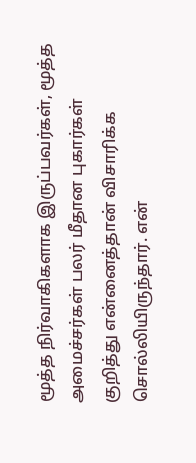மூத்த நிர்வாகிகளாக இருப்பவர்கள், மூத்த அமைச்சர்கள் பலர் மீதான புகார்கள் குறித்து என்னைத்தான் விசாரிக்க சொல்லியிருந்தார். என்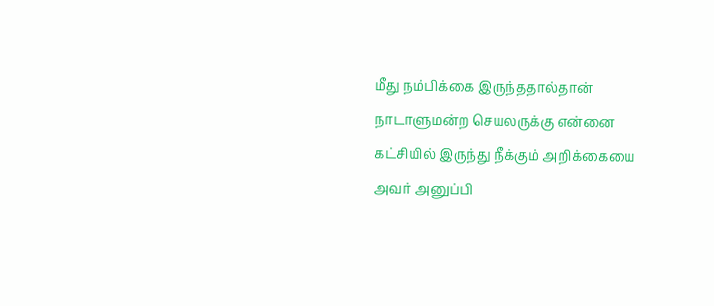மீது நம்பிக்கை இருந்ததால்தான் நாடாளுமன்ற செயலருக்கு என்னை கட்சியில் இருந்து நீக்கும் அறிக்கையை அவர் அனுப்பி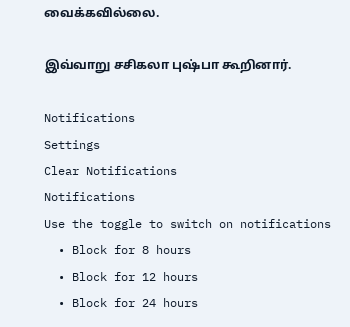வைக்கவில்லை.

இவ்வாறு சசிகலா புஷ்பா கூறினார்.

Notifications
Settings
Clear Notifications
Notifications
Use the toggle to switch on notifications
  • Block for 8 hours
  • Block for 12 hours
  • Block for 24 hours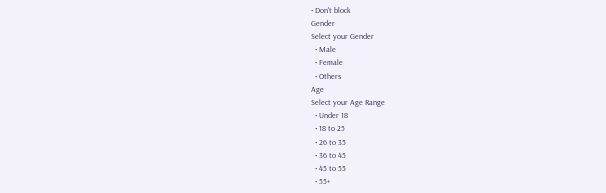• Don't block
Gender
Select your Gender
  • Male
  • Female
  • Others
Age
Select your Age Range
  • Under 18
  • 18 to 25
  • 26 to 35
  • 36 to 45
  • 45 to 55
  • 55+